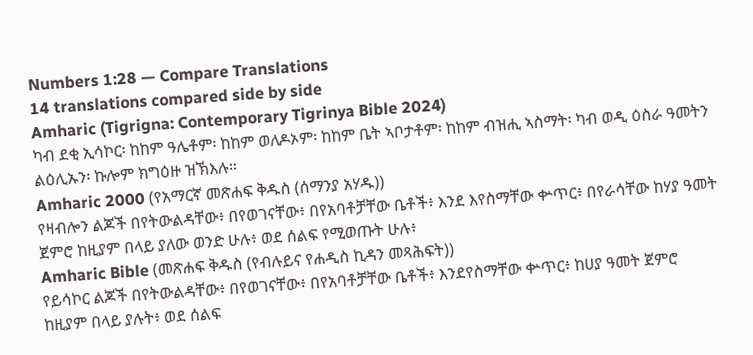Numbers 1:28 — Compare Translations
14 translations compared side by side
Amharic (Tigrigna: Contemporary Tigrinya Bible 2024)
ካብ ደቂ ኢሳኮር፡ ከከም ዓሌቶም፡ ከከም ወለዶኦም፡ ከከም ቤት ኣቦታቶም፡ ከከም ብዝሒ ኣስማት፡ ካብ ወዲ ዕስራ ዓመትን ልዕሊኡን፡ ኩሎም ክግዕዙ ዝኽእሉ።
Amharic 2000 (የአማርኛ መጽሐፍ ቅዱስ (ሰማንያ አሃዱ))
የዛብሎን ልጆች በየትውልዳቸው፥ በየወገናቸው፥ በየአባቶቻቸው ቤቶች፥ እንደ እየስማቸው ቍጥር፥ በየራሳቸው ከሃያ ዓመት ጀምሮ ከዚያም በላይ ያለው ወንድ ሁሉ፥ ወደ ሰልፍ የሚወጡት ሁሉ፥
Amharic Bible (መጽሐፍ ቅዱስ (የብሉይና የሐዲስ ኪዳን መጻሕፍት))
የይሳኮር ልጆች በየትውልዳቸው፥ በየወገናቸው፥ በየአባቶቻቸው ቤቶች፥ እንደየስማቸው ቍጥር፥ ከሀያ ዓመት ጀምሮ ከዚያም በላይ ያሉት፥ ወደ ሰልፍ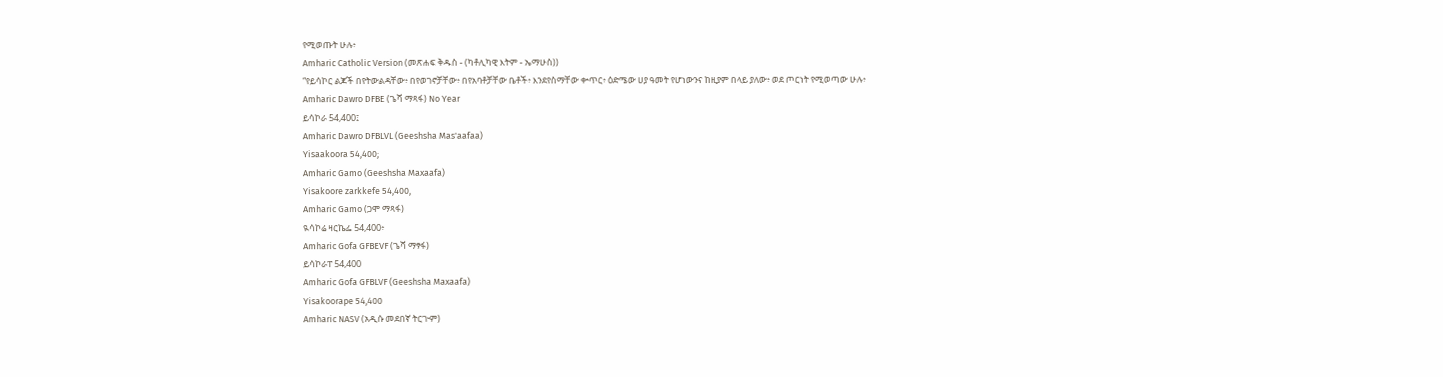የሚወጡት ሁሉ፥
Amharic Catholic Version (መጽሐፍ ቅዱስ - (ካቶሊካዊ እትም - ኤማሁስ))
“የይሳኮር ልጆች በየትውልዳቸው፥ በየወገኖቻቸው፥ በየአባቶቻቸው ቤቶች፥ እንደየስማቸው ቍጥር፥ ዕድሜው ሀያ ዓመት የሆነውንና ከዚያም በላይ ያለው፥ ወደ ጦርነት የሚወጣው ሁሉ፥
Amharic Dawro DFBE (ጌሻ ማጻፋ) No Year
ይሳኮራ 54,400፤
Amharic Dawro DFBLVL (Geeshsha Mas'aafaa)
Yisaakoora 54,400;
Amharic Gamo (Geeshsha Maxaafa)
Yisakoore zarkkefe 54,400,
Amharic Gamo (ጋሞ ማጻፋ)
ዪሳኮሬ ዛርኬፌ 54,400፥
Amharic Gofa GFBEVF (ጌሻ ማፃፋ)
ይሳኮራፐ 54,400
Amharic Gofa GFBLVF (Geeshsha Maxaafa)
Yisakoorape 54,400
Amharic NASV (አዲሱ መደበኛ ትርጒም)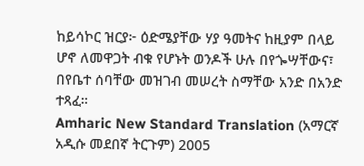ከይሳኮር ዝርያ፦ ዕድሜያቸው ሃያ ዓመትና ከዚያም በላይ ሆኖ ለመዋጋት ብቁ የሆኑት ወንዶች ሁሉ በየጐሣቸውና፣ በየቤተ ሰባቸው መዝገብ መሠረት ስማቸው አንድ በአንድ ተጻፈ።
Amharic New Standard Translation (አማርኛ አዲሱ መደበኛ ትርጉም) 2005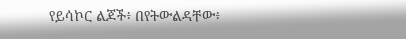የይሳኮር ልጆች፥ በየትውልዳቸው፥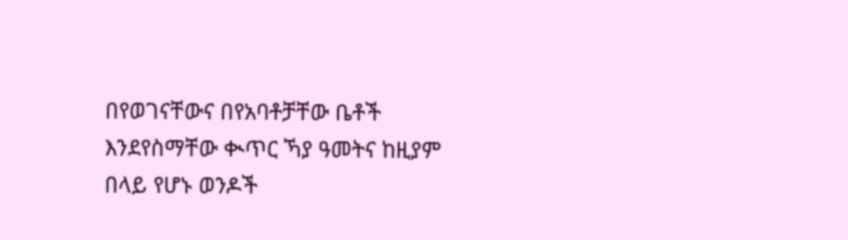በየወገናቸውና በየአባቶቻቸው ቤቶች እንደየስማቸው ቊጥር ኻያ ዓመትና ከዚያም በላይ የሆኑ ወንዶች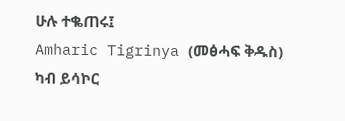ሁሉ ተቈጠሩ፤
Amharic Tigrinya (መፅሓፍ ቅዱስ)
ካብ ይሳኮር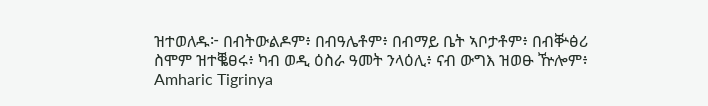ዝተወለዱ፦ በብትውልዶም፥ በብዓሌቶም፥ በብማይ ቤት ኣቦታቶም፥ በብቝፅሪ ስሞም ዝተቘፀሩ፥ ካብ ወዲ ዕስራ ዓመት ንላዕሊ፥ ናብ ውግእ ዝወፁ ዅሎም፥
Amharic Tigrinya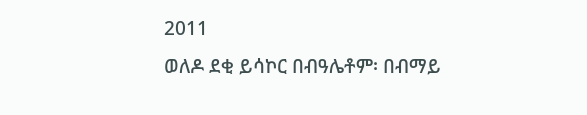2011
ወለዶ ደቂ ይሳኮር በብዓሌቶም፡ በብማይ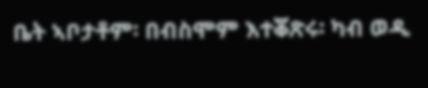ቤት ኣቦታቶም፡ በብስሞም እተቖጽሩ፡ ካብ ወዲ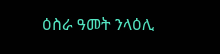ዕስራ ዓመት ንላዕሊ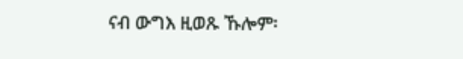ናብ ውግእ ዚወጹ ኹሎም፡